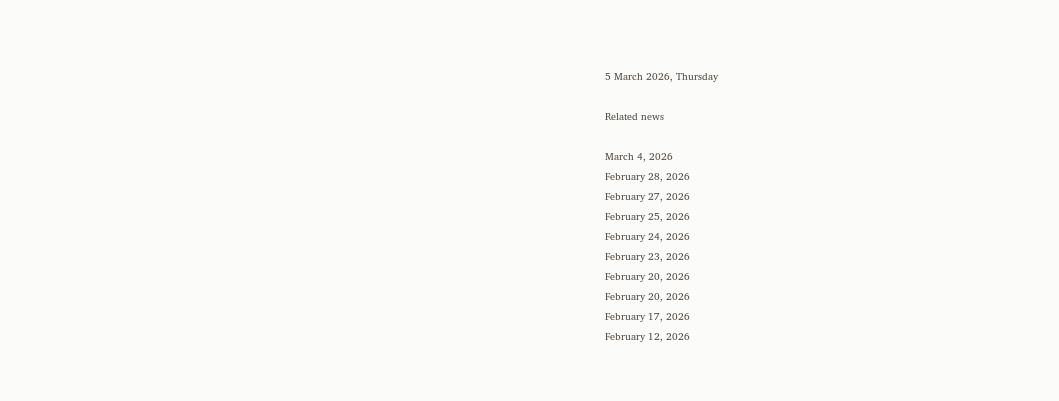5 March 2026, Thursday

Related news

March 4, 2026
February 28, 2026
February 27, 2026
February 25, 2026
February 24, 2026
February 23, 2026
February 20, 2026
February 20, 2026
February 17, 2026
February 12, 2026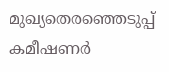മുഖ്യതെരഞ്ഞെടുപ്പ്‌ കമീഷണർ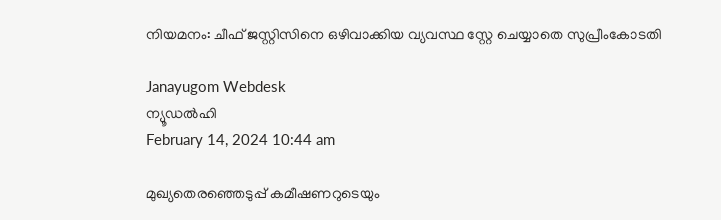നിയമനം: ചീഫ്‌ ജസ്റ്റിസിനെ ഒഴിവാക്കിയ വ്യവസ്ഥ സ്റ്റേ ചെയ്യാതെ സുപ്രീംകോടതി

Janayugom Webdesk
ന്യൂഡല്‍ഹി
February 14, 2024 10:44 am

മുഖ്യതെരഞ്ഞെടുപ്പ് കമീഷണറുടെയും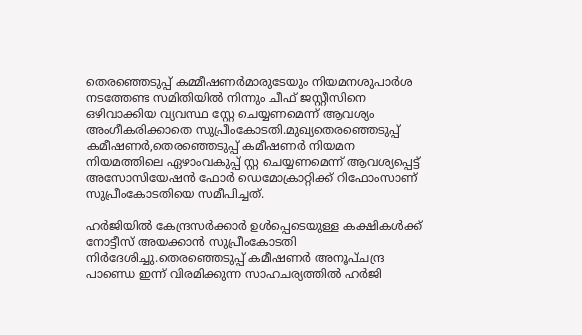തെരഞ്ഞെടുപ്പ് കമ്മീഷണര്‍മാരുടേയും നിയമനശുപാര്‍ശ നടത്തേണ്ട സമിതിയില്‍ നിന്നും ചീഫ് ജസ്റ്റീസിനെ ഒഴിവാക്കിയ വ്യവസ്ഥ സ്റ്റേ ചെയ്യണമെന്ന് ആവശ്യം അംഗീകരിക്കാതെ സുപ്രീംകോടതി.മുഖ്യതെരഞ്ഞെടുപ്പ് കമീഷണര്‍,തെരഞ്ഞെടുപ്പ്‌ കമീഷണർ നിയമന നിയമത്തിലെ ഏഴാംവകുപ്പ്‌ സ്റ്റ ചെയ്യണമെന്ന്‌ ആവശ്യപ്പെട്ട്‌ അസോസിയേഷൻ ഫോർ ഡെമോക്രാറ്റിക്ക്‌ റിഫോംസാണ്‌ സുപ്രീംകോടതിയെ സമീപിച്ചത്‌.

ഹർജിയിൽ കേന്ദ്രസർക്കാർ ഉൾപ്പെടെയുള്ള കക്ഷികൾക്ക്‌ നോട്ടീസ്‌ അയക്കാൻ സുപ്രീംകോടതി നിർദേശിച്ചു.തെരഞ്ഞെടുപ്പ്‌ കമീഷണർ അനൂപ്‌ചന്ദ്ര പാണ്ഡെ ഇന്ന് വിരമിക്കുന്ന സാഹചര്യത്തിൽ ഹർജി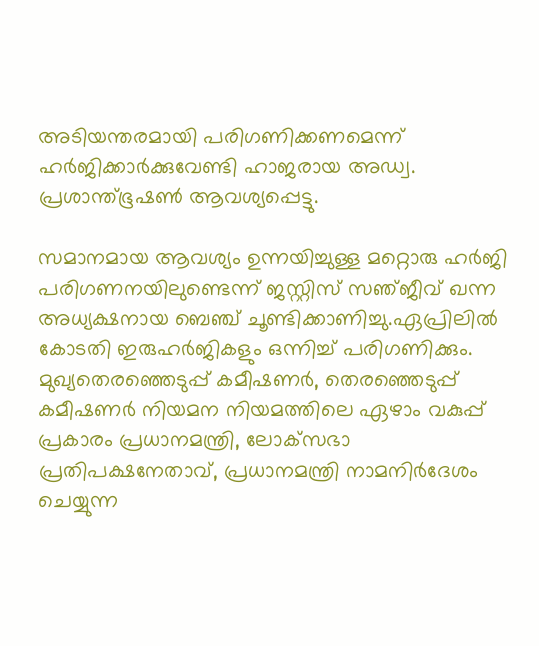അടിയന്തരമായി പരിഗണിക്കണമെന്ന്‌ ഹർജിക്കാർക്കുവേണ്ടി ഹാജരായ അഡ്വ. പ്രശാന്ത്‌ഭൂഷൺ ആവശ്യപ്പെട്ടു.

സമാനമായ ആവശ്യം ഉന്നയിച്ചുള്ള മറ്റൊരു ഹർജി പരിഗണനയിലുണ്ടെന്ന്‌ ജസ്റ്റിസ്‌ സഞ്‌ജീവ്‌ ഖന്ന അധ്യക്ഷനായ ബെഞ്ച്‌ ചൂണ്ടിക്കാണിച്ചു.ഏപ്രിലിൽ കോടതി ഇരുഹർജികളും ഒന്നിച്ച്‌ പരിഗണിക്കും. മുഖ്യതെരഞ്ഞെടുപ്പ്‌ കമീഷണർ, തെരഞ്ഞെടുപ്പ്‌ കമീഷണർ നിയമന നിയമത്തിലെ ഏഴാം വകുപ്പ്‌ പ്രകാരം പ്രധാനമന്ത്രി, ലോക്‌സഭാ പ്രതിപക്ഷനേതാവ്‌, പ്രധാനമന്ത്രി നാമനിർദേശം ചെയ്യുന്ന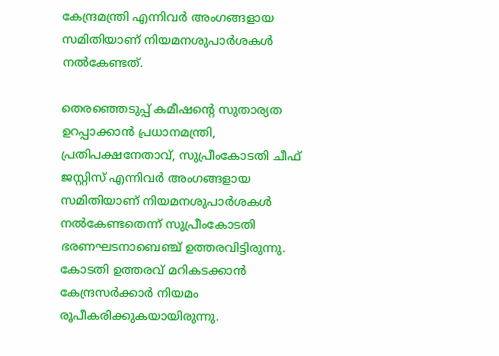കേന്ദ്രമന്ത്രി എന്നിവർ അംഗങ്ങളായ സമിതിയാണ്‌ നിയമനശുപാർശകൾ നൽകേണ്ടത്‌.

തെരഞ്ഞെടുപ്പ്‌ കമീഷന്റെ സുതാര്യത ഉറപ്പാക്കാൻ പ്രധാനമന്ത്രി, പ്രതിപക്ഷനേതാവ്‌, സുപ്രീംകോടതി ചീഫ്‌ ജസ്റ്റിസ്‌ എന്നിവർ അംഗങ്ങളായ സമിതിയാണ്‌ നിയമനശുപാർശകൾ നൽകേണ്ടതെന്ന്‌ സുപ്രീംകോടതി ഭരണഘടനാബെഞ്ച്‌ ഉത്തരവിട്ടിരുന്നു. കോടതി ഉത്തരവ്‌ മറികടക്കാൻ കേന്ദ്രസർക്കാർ നിയമം രൂപീകരിക്കുകയായിരുന്നു.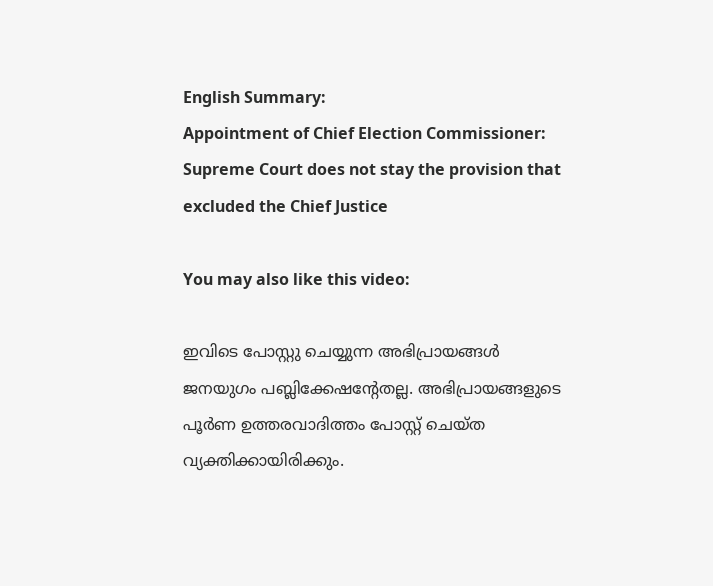English Summary:
Appointment of Chief Election Commissioner: Supreme Court does not stay the provision that excluded the Chief Justice

You may also like this video:

ഇവിടെ പോസ്റ്റു ചെയ്യുന്ന അഭിപ്രായങ്ങള്‍ ജനയുഗം പബ്ലിക്കേഷന്റേതല്ല. അഭിപ്രായങ്ങളുടെ പൂര്‍ണ ഉത്തരവാദിത്തം പോസ്റ്റ് ചെയ്ത വ്യക്തിക്കായിരിക്കും.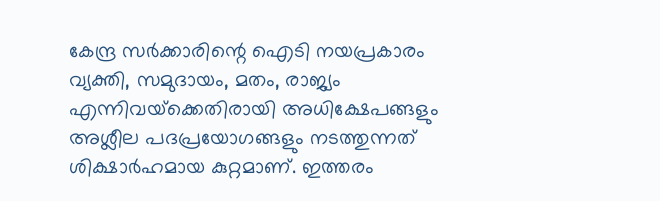കേന്ദ്ര സര്‍ക്കാരിന്റെ ഐടി നയപ്രകാരം വ്യക്തി, സമുദായം, മതം, രാജ്യം എന്നിവയ്‌ക്കെതിരായി അധിക്ഷേപങ്ങളും അശ്ലീല പദപ്രയോഗങ്ങളും നടത്തുന്നത് ശിക്ഷാര്‍ഹമായ കുറ്റമാണ്. ഇത്തരം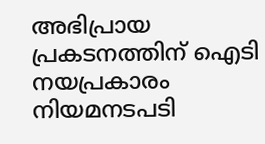അഭിപ്രായ പ്രകടനത്തിന് ഐടി നയപ്രകാരം നിയമനടപടി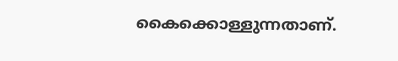കൈക്കൊള്ളുന്നതാണ്.